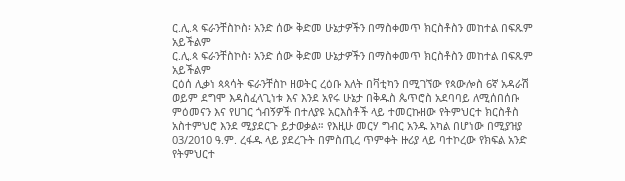ር.ሊ.ጳ ፍራንቸስኮስ፡ አንድ ሰው ቅድመ ሁኔታዎችን በማስቀመጥ ክርስቶስን መከተል በፍጹም አይችልም
ር.ሊ.ጳ ፍራንቸስኮስ፡ አንድ ሰው ቅድመ ሁኔታዎችን በማስቀመጥ ክርስቶስን መከተል በፍጹም አይችልም
ርዕሰ ሊቃነ ጳጳሳት ፍራንቸስኮ ዘወትር ረዕቡ እለት በቫቲካን በሚገኘው የጳውሎስ 6ኛ አዳራሽ ወይም ደግሞ እዳስፈላጊነቱ እና እንደ አየሩ ሁኔታ በቅዱስ ጴጥሮስ አደባባይ ለሚሰበሰቡ ምዕመናን እና የሀገር ጎብኝዎች በተለያዩ አርእስቶች ላይ ተመርኩዘው የትምህርተ ክርስቶስ አስተምህሮ እንደ ሚያደርጉ ይታወቃል። የእዚሁ መርሃ ግብር አንዱ አካል በሆነው በሚያዝያ 03/2010 ዓ.ም. ረፋዱ ላይ ያደረጉት በምስጢረ ጥምቀት ዙሪያ ላይ ባተኮረው የክፍል አንድ የትምህርተ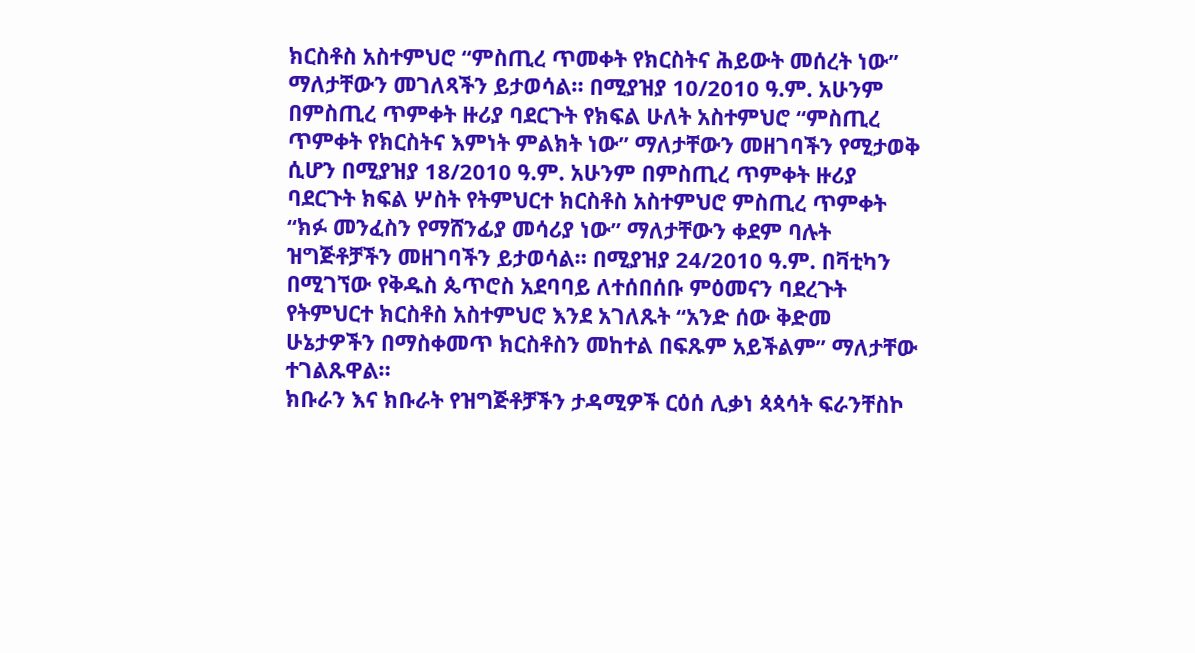ክርስቶስ አስተምህሮ “ምስጢረ ጥመቀት የክርስትና ሕይውት መሰረት ነው” ማለታቸውን መገለጻችን ይታወሳል። በሚያዝያ 10/2010 ዓ.ም. አሁንም በምስጢረ ጥምቀት ዙሪያ ባደርጉት የክፍል ሁለት አስተምህሮ “ምስጢረ ጥምቀት የክርስትና እምነት ምልክት ነው” ማለታቸውን መዘገባችን የሚታወቅ ሲሆን በሚያዝያ 18/2010 ዓ.ም. አሁንም በምስጢረ ጥምቀት ዙሪያ ባደርጉት ክፍል ሦስት የትምህርተ ክርስቶስ አስተምህሮ ምስጢረ ጥምቀት “ክፉ መንፈስን የማሸንፊያ መሳሪያ ነው” ማለታቸውን ቀደም ባሉት ዝግጅቶቻችን መዘገባችን ይታወሳል። በሚያዝያ 24/2010 ዓ.ም. በቫቲካን በሚገኘው የቅዱስ ጴጥሮስ አደባባይ ለተሰበሰቡ ምዕመናን ባደረጉት የትምህርተ ክርስቶስ አስተምህሮ እንደ አገለጹት “አንድ ሰው ቅድመ ሁኔታዎችን በማስቀመጥ ክርስቶስን መከተል በፍጹም አይችልም” ማለታቸው ተገልጹዋል።
ክቡራን እና ክቡራት የዝግጅቶቻችን ታዳሚዎች ርዕሰ ሊቃነ ጳጳሳት ፍራንቸስኮ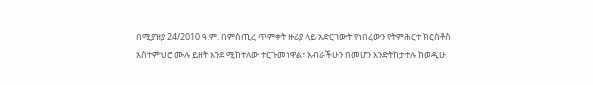በሚያዝያ 24/2010 ዓ.ም. በምስጢረ ጥምቀት ዙሪያ ላይ አድርገውት የነበረውን የትምሕርተ ክርስቶስ አስተምህሮ ሙሉ ይዘት እንደ ሚከተለው ተርጉመነዋል፣ አብራችሁን በመሆን እንድትከታተሉ ከወዲሁ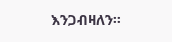እንጋብዛለን።